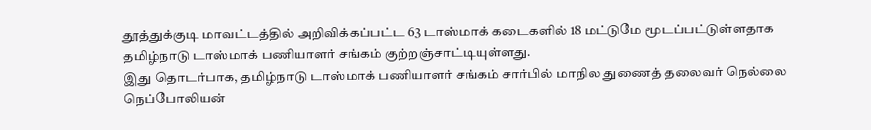தூத்துக்குடி மாவட்டத்தில் அறிவிக்கப்பட்ட 63 டாஸ்மாக் கடைகளில் 18 மட்டுமே மூடப்பட்டுள்ளதாக தமிழ்நாடு டாஸ்மாக் பணியாளர் சங்கம் குற்றஞ்சாட்டியுள்ளது.
இது தொடர்பாக, தமிழ்நாடு டாஸ்மாக் பணியாளர் சங்கம் சார்பில் மாநில துணைத் தலைவர் நெல்லை நெப்போலியன்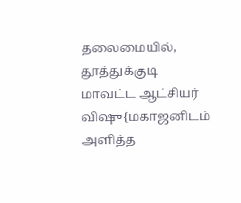தலைமையில், தூத்துக்குடி மாவட்ட ஆட்சியர் விஷு{மகாஜனிடம் அளித்த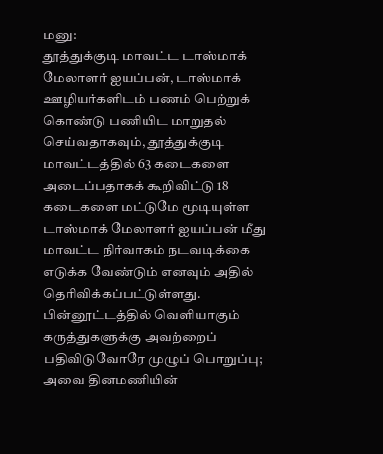மனு:
தூத்துக்குடி மாவட்ட டாஸ்மாக் மேலாளர் ஐயப்பன், டாஸ்மாக் ஊழியர்களிடம் பணம் பெற்றுக் கொண்டு பணியிட மாறுதல் செய்வதாகவும், தூத்துக்குடி மாவட்டத்தில் 63 கடைகளை அடைப்பதாகக் கூறிவிட்டு 18 கடைகளை மட்டுமே மூடியுள்ள டாஸ்மாக் மேலாளர் ஐயப்பன் மீது மாவட்ட நிர்வாகம் நடவடிக்கை எடுக்க வேண்டும் எனவும் அதில் தெரிவிக்கப்பட்டுள்ளது.
பின்னூட்டத்தில் வெளியாகும் கருத்துகளுக்கு அவற்றைப் பதிவிடுவோரே முழுப் பொறுப்பு; அவை தினமணியின்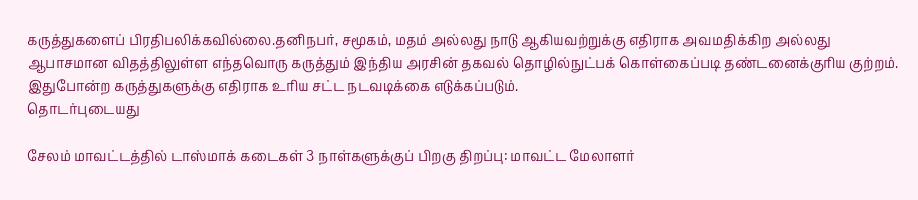கருத்துகளைப் பிரதிபலிக்கவில்லை.தனிநபர், சமூகம், மதம் அல்லது நாடு ஆகியவற்றுக்கு எதிராக அவமதிக்கிற அல்லது ஆபாசமான விதத்திலுள்ள எந்தவொரு கருத்தும் இந்திய அரசின் தகவல் தொழில்நுட்பக் கொள்கைப்படி தண்டனைக்குரிய குற்றம். இதுபோன்ற கருத்துகளுக்கு எதிராக உரிய சட்ட நடவடிக்கை எடுக்கப்படும்.
தொடர்புடையது

சேலம் மாவட்டத்தில் டாஸ்மாக் கடைகள் 3 நாள்களுக்குப் பிறகு திறப்பு: மாவட்ட மேலாளர்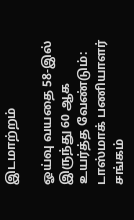இடமாற்றம்

ஓய்வு வயதை 58-இல் இருந்து 60 ஆக உயர்த்த வேண்டும்: டாஸ்மாக் பணியாளர் சங்கம்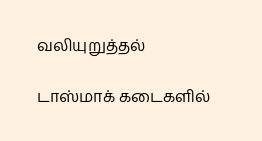வலியுறுத்தல்

டாஸ்மாக் கடைகளில்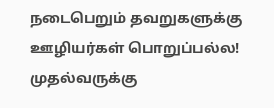நடைபெறும் தவறுகளுக்கு ஊழியர்கள் பொறுப்பல்ல! முதல்வருக்கு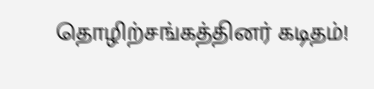தொழிற்சங்கத்தினர் கடிதம்!